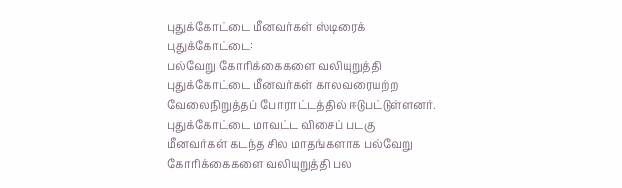புதுக்கோட்டை மீனவர்கள் ஸ்டிரைக்
புதுக்கோட்டை:
பல்வேறு கோரிக்கைகளை வலியுறுத்தி புதுக்கோட்டை மீனவர்கள் காலவரையற்ற வேலைநிறுத்தப் போராட்டத்தில் ஈடுபட்டுள்ளனர்.
புதுக்கோட்டை மாவட்ட விசைப் படகு மீனவர்கள் கடந்த சில மாதங்களாக பல்வேறு கோரிக்கைகளை வலியுறுத்தி பல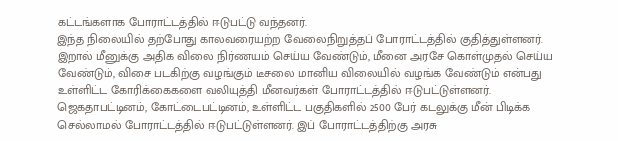கட்டங்களாக போராட்டத்தில் ஈடுபட்டு வந்தனர்.
இந்த நிலையில் தற்போது காலவரையற்ற வேலைநிறுத்தப் போராட்டத்தில் குதித்துள்ளனர். இறால் மீனுக்கு அதிக விலை நிர்ணயம் செய்ய வேண்டும், மீனை அரசே கொள்முதல் செய்ய வேண்டும், விசை படகிற்கு வழங்கும் டீசலை மானிய விலையில் வழங்க வேண்டும் என்பது உள்ளிட்ட கோரிக்கைகளை வலியுத்தி மீனவர்கள் போராட்டத்தில் ஈடுபட்டுள்ளனர்.
ஜெகதாபட்டினம், கோட்டைபட்டினம், உள்ளிட்ட பகுதிகளில் 2500 பேர் கடலுக்கு மீன் பிடிக்க செல்லாமல் போராட்டத்தில் ஈடுபட்டுள்ளனர். இப் போராட்டத்திற்கு அரசு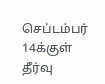செப்டம்பர் 14க்குள் தீர்வு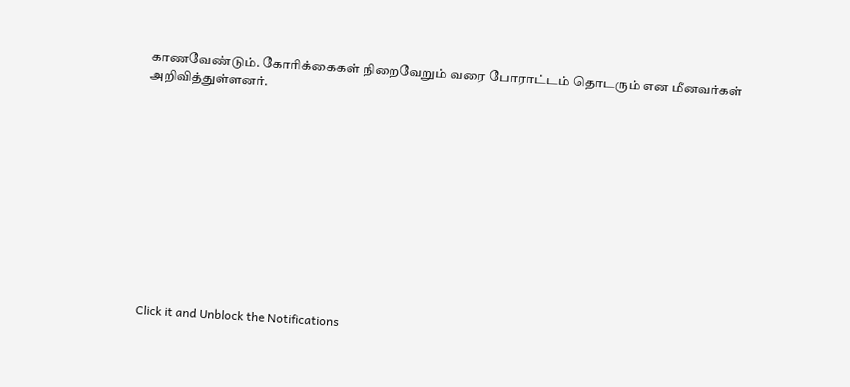காணவேண்டும். கோரிக்கைகள் நிறைவேறும் வரை போராட்டம் தொடரும் என மீனவர்கள் அறிவித்துள்ளனர்.












Click it and Unblock the Notifications